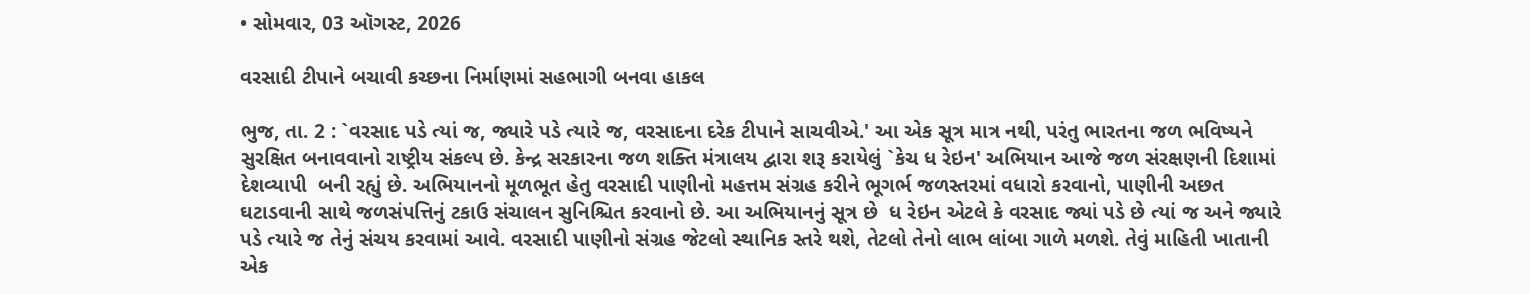• સોમવાર, 03 ઑગસ્ટ, 2026

વરસાદી ટીપાને બચાવી કચ્છના નિર્માણમાં સહભાગી બનવા હાકલ

ભુજ, તા. 2 : `વરસાદ પડે ત્યાં જ, જ્યારે પડે ત્યારે જ, વરસાદના દરેક ટીપાને સાચવીએ.' આ એક સૂત્ર માત્ર નથી, પરંતુ ભારતના જળ ભવિષ્યને સુરક્ષિત બનાવવાનો રાષ્ટ્રીય સંકલ્પ છે. કેન્દ્ર સરકારના જળ શક્તિ મંત્રાલય દ્વારા શરૂ કરાયેલું `કેચ ધ રેઇન' અભિયાન આજે જળ સંરક્ષણની દિશામાં દેશવ્યાપી  બની રહ્યું છે. અભિયાનનો મૂળભૂત હેતુ વરસાદી પાણીનો મહત્તમ સંગ્રહ કરીને ભૂગર્ભ જળસ્તરમાં વધારો કરવાનો, પાણીની અછત ઘટાડવાની સાથે જળસંપત્તિનું ટકાઉ સંચાલન સુનિશ્ચિત કરવાનો છે. આ અભિયાનનું સૂત્ર છે  ધ રેઇન એટલે કે વરસાદ જ્યાં પડે છે ત્યાં જ અને જ્યારે પડે ત્યારે જ તેનું સંચય કરવામાં આવે. વરસાદી પાણીનો સંગ્રહ જેટલો સ્થાનિક સ્તરે થશે, તેટલો તેનો લાભ લાંબા ગાળે મળશે. તેવું માહિતી ખાતાની એક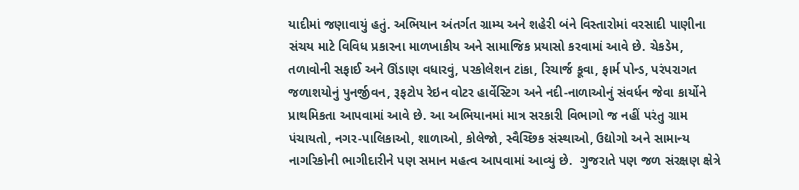યાદીમાં જણાવાયું હતું. અભિયાન અંતર્ગત ગ્રામ્ય અને શહેરી બંને વિસ્તારોમાં વરસાદી પાણીના સંચય માટે વિવિધ પ્રકારના માળખાકીય અને સામાજિક પ્રયાસો કરવામાં આવે છે. ચેકડેમ, તળાવોની સફાઈ અને ઊંડાણ વધારવું, પરકોલેશન ટાંકા, રિચાર્જ કૂવા, ફાર્મ પોન્ડ, પરંપરાગત જળાશયોનું પુનર્જીવન, રૂફટોપ રેઇન વોટર હાર્વેસ્ટિગ અને નદી-નાળાઓનું સંવર્ધન જેવા કાર્યોને પ્રાથમિકતા આપવામાં આવે છે. આ અભિયાનમાં માત્ર સરકારી વિભાગો જ નહીં પરંતુ ગ્રામ પંચાયતો, નગર-પાલિકાઓ, શાળાઓ, કોલેજો, સ્વૈચ્છિક સંસ્થાઓ, ઉદ્યોગો અને સામાન્ય નાગરિકોની ભાગીદારીને પણ સમાન મહત્વ આપવામાં આવ્યું છે.  ગુજરાતે પણ જળ સંરક્ષણ ક્ષેત્રે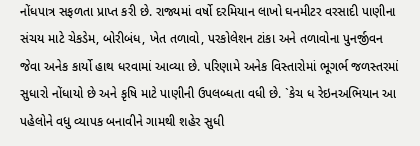નોંધપાત્ર સફળતા પ્રાપ્ત કરી છે. રાજ્યમાં વર્ષો દરમિયાન લાખો ઘનમીટર વરસાદી પાણીના સંચય માટે ચેકડેમ, બોરીબંધ, ખેત તળાવો, પરકોલેશન ટાંકા અને તળાવોના પુનર્જીવન જેવા અનેક કાર્યો હાથ ધરવામાં આવ્યા છે. પરિણામે અનેક વિસ્તારોમાં ભૂગર્ભ જળસ્તરમાં સુધારો નોંધાયો છે અને કૃષિ માટે પાણીની ઉપલબ્ધતા વધી છે. `કેચ ધ રેઇનઅભિયાન આ પહેલોને વધુ વ્યાપક બનાવીને ગામથી શહેર સુધી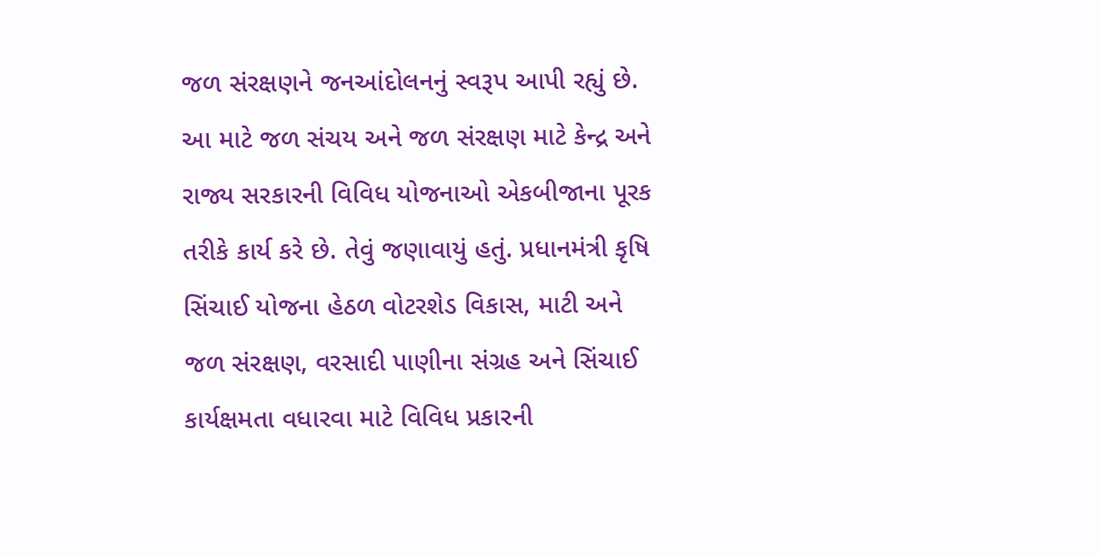જળ સંરક્ષણને જનઆંદોલનનું સ્વરૂપ આપી રહ્યું છે. આ માટે જળ સંચય અને જળ સંરક્ષણ માટે કેન્દ્ર અને રાજ્ય સરકારની વિવિધ યોજનાઓ એકબીજાના પૂરક તરીકે કાર્ય કરે છે. તેવું જણાવાયું હતું. પ્રધાનમંત્રી કૃષિ સિંચાઈ યોજના હેઠળ વોટરશેડ વિકાસ, માટી અને જળ સંરક્ષણ, વરસાદી પાણીના સંગ્રહ અને સિંચાઈ કાર્યક્ષમતા વધારવા માટે વિવિધ પ્રકારની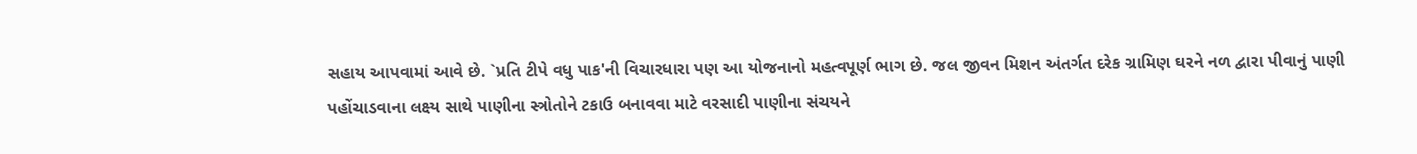સહાય આપવામાં આવે છે. `પ્રતિ ટીપે વધુ પાક'ની વિચારધારા પણ આ યોજનાનો મહત્વપૂર્ણ ભાગ છે. જલ જીવન મિશન અંતર્ગત દરેક ગ્રામિણ ઘરને નળ દ્વારા પીવાનું પાણી પહોંચાડવાના લક્ષ્ય સાથે પાણીના સ્ત્રોતોને ટકાઉ બનાવવા માટે વરસાદી પાણીના સંચયને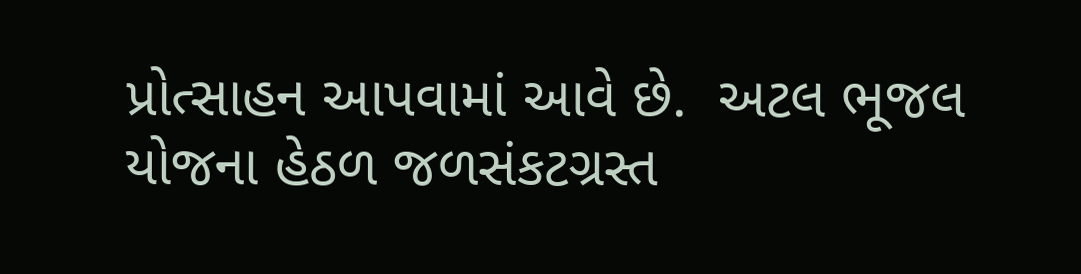પ્રોત્સાહન આપવામાં આવે છે.  અટલ ભૂજલ યોજના હેઠળ જળસંકટગ્રસ્ત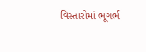વિસ્તારોમાં ભૂગર્ભ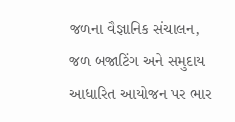જળના વૈજ્ઞાનિક સંચાલન, જળ બજાટિંગ અને સમુદાય આધારિત આયોજન પર ભાર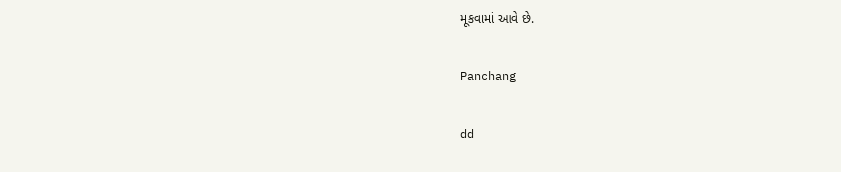મૂકવામાં આવે છે.

Panchang

dd